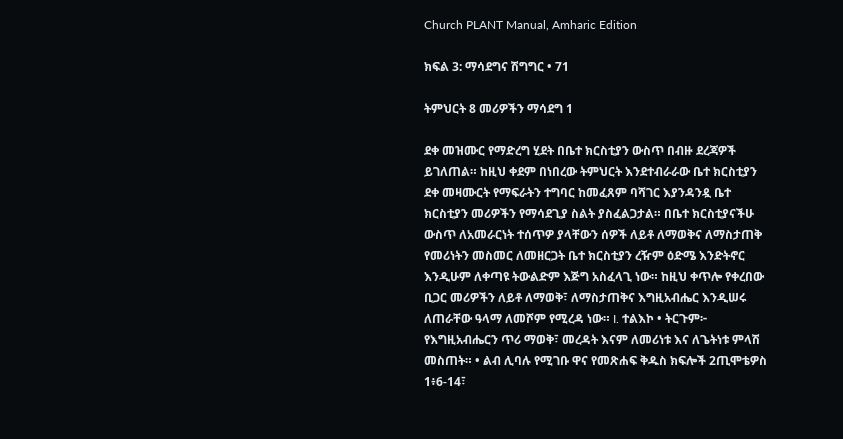Church PLANT Manual, Amharic Edition

ክፍል 3: ማሳደግና ሽግግር • 71

ትምህርት 8 መሪዎችን ማሳደግ 1

ደቀ መዝሙር የማድረግ ሂደት በቤተ ክርስቲያን ውስጥ በብዙ ደረጃዎች ይገለጠል። ከዚህ ቀደም በነበረው ትምህርት እንደተብራራው ቤተ ክርስቲያን ደቀ መዛሙርት የማፍራትን ተግባር ከመፈጸም ባሻገር እያንዳንዷ ቤተ ክርስቲያን መሪዎችን የማሳደጊያ ስልት ያስፈልጋታል። በቤተ ክርስቲያናችሁ ውስጥ ለአመራርነት ተሰጥዎ ያላቸውን ሰዎች ለይቶ ለማወቅና ለማስታጠቅ የመሪነትን መስመር ለመዘርጋት ቤተ ክርስቲያን ረዥም ዕድሜ እንድትኖር እንዲሁም ለቀጣዩ ትውልድም እጅግ አስፈላጊ ነው። ከዚህ ቀጥሎ የቀረበው ቢጋር መሪዎችን ለይቶ ለማወቅ፣ ለማስታጠቅና እግዚአብሔር እንዲሠሩ ለጠራቸው ዓላማ ለመሾም የሚረዳ ነው። I. ተልእኮ • ትርጉም፦ የእግዚአብሔርን ጥሪ ማወቅ፣ መረዳት እናም ለመሪነቱ እና ለጌትነቱ ምላሽ መስጠት። • ልብ ሊባሉ የሚገቡ ዋና የመጽሐፍ ቅዱስ ክፍሎች 2ጢሞቴዎስ 1፥6-14፣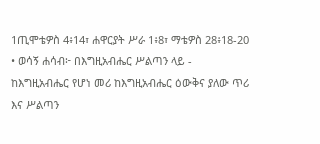1ጢሞቴዎስ 4፥14፣ ሐዋርያት ሥራ 1፥8፣ ማቴዎስ 28፥18-20 • ወሳኝ ሐሳብ፦ በእግዚአብሔር ሥልጣን ላይ - ከእግዚአብሔር የሆነ መሪ ከእግዚአብሔር ዕውቅና ያለው ጥሪ እና ሥልጣን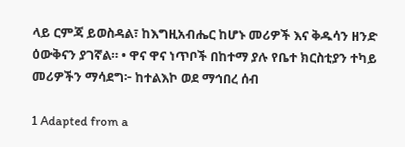ላይ ርምጃ ይወስዳል፣ ከእግዚአብሔር ከሆኑ መሪዎች እና ቅዱሳን ዘንድ ዕውቅናን ያገኛል። • ዋና ዋና ነጥቦች በከተማ ያሉ የቤተ ክርስቲያን ተካይ መሪዎችን ማሳደግ፦ ከተልእኮ ወደ ማኅበረ ሰብ

1 Adapted from a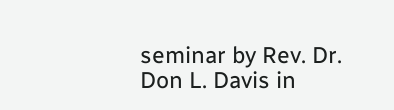seminar by Rev. Dr. Don L. Davis in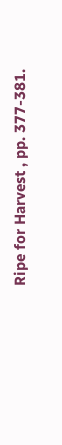Ripe for Harvest , pp. 377-381.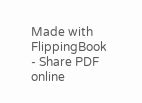Made with FlippingBook - Share PDF online